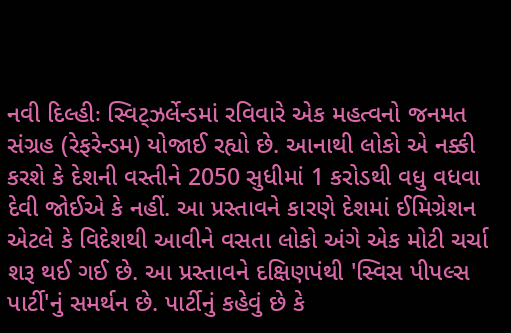નવી દિલ્હીઃ સ્વિટ્ઝર્લેન્ડમાં રવિવારે એક મહત્વનો જનમત સંગ્રહ (રેફરેન્ડમ) યોજાઈ રહ્યો છે. આનાથી લોકો એ નક્કી કરશે કે દેશની વસ્તીને 2050 સુધીમાં 1 કરોડથી વધુ વધવા દેવી જોઈએ કે નહીં. આ પ્રસ્તાવને કારણે દેશમાં ઈમિગ્રેશન એટલે કે વિદેશથી આવીને વસતા લોકો અંગે એક મોટી ચર્ચા શરૂ થઈ ગઈ છે. આ પ્રસ્તાવને દક્ષિણપંથી 'સ્વિસ પીપલ્સ પાર્ટી'નું સમર્થન છે. પાર્ટીનું કહેવું છે કે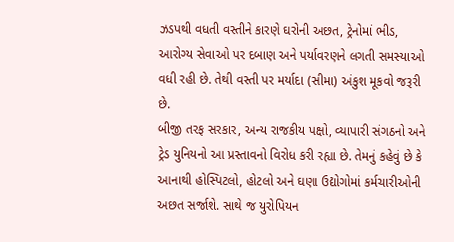ઝડપથી વધતી વસ્તીને કારણે ઘરોની અછત, ટ્રેનોમાં ભીડ, આરોગ્ય સેવાઓ પર દબાણ અને પર્યાવરણને લગતી સમસ્યાઓ વધી રહી છે. તેથી વસ્તી પર મર્યાદા (સીમા) અંકુશ મૂકવો જરૂરી છે.
બીજી તરફ સરકાર, અન્ય રાજકીય પક્ષો, વ્યાપારી સંગઠનો અને ટ્રેડ યુનિયનો આ પ્રસ્તાવનો વિરોધ કરી રહ્યા છે. તેમનું કહેવું છે કે આનાથી હોસ્પિટલો, હોટલો અને ઘણા ઉદ્યોગોમાં કર્મચારીઓની અછત સર્જાશે. સાથે જ યુરોપિયન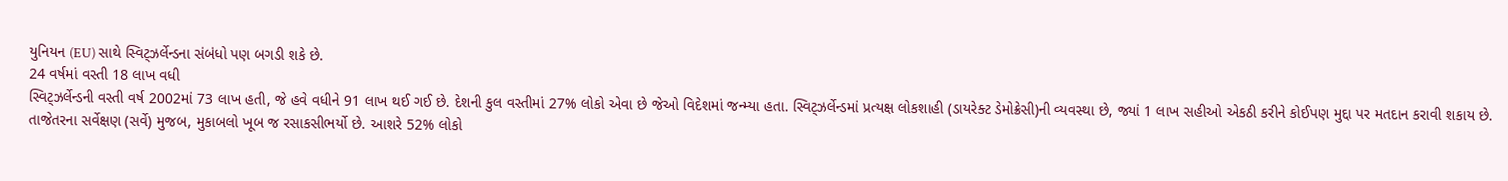યુનિયન (EU) સાથે સ્વિટ્ઝર્લેન્ડના સંબંધો પણ બગડી શકે છે.
24 વર્ષમાં વસ્તી 18 લાખ વધી
સ્વિટ્ઝર્લેન્ડની વસ્તી વર્ષ 2002માં 73 લાખ હતી, જે હવે વધીને 91 લાખ થઈ ગઈ છે. દેશની કુલ વસ્તીમાં 27% લોકો એવા છે જેઓ વિદેશમાં જન્મ્યા હતા. સ્વિટ્ઝર્લેન્ડમાં પ્રત્યક્ષ લોકશાહી (ડાયરેક્ટ ડેમોક્રેસી)ની વ્યવસ્થા છે, જ્યાં 1 લાખ સહીઓ એકઠી કરીને કોઈપણ મુદ્દા પર મતદાન કરાવી શકાય છે.
તાજેતરના સર્વેક્ષણ (સર્વે) મુજબ, મુકાબલો ખૂબ જ રસાકસીભર્યો છે. આશરે 52% લોકો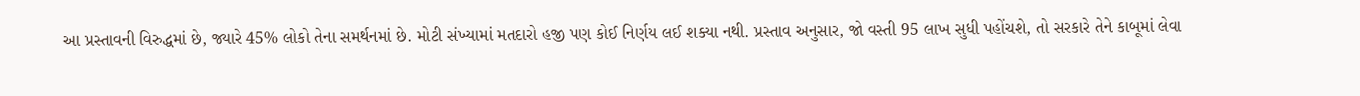આ પ્રસ્તાવની વિરુદ્ધમાં છે, જ્યારે 45% લોકો તેના સમર્થનમાં છે. મોટી સંખ્યામાં મતદારો હજી પણ કોઈ નિર્ણય લઈ શક્યા નથી. પ્રસ્તાવ અનુસાર, જો વસ્તી 95 લાખ સુધી પહોંચશે, તો સરકારે તેને કાબૂમાં લેવા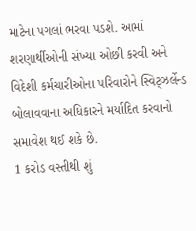માટેના પગલાં ભરવા પડશે. આમાં શરણાર્થીઓની સંખ્યા ઓછી કરવી અને વિદેશી કર્મચારીઓના પરિવારોને સ્વિટ્ઝર્લેન્ડ બોલાવવાના અધિકારને મર્યાદિત કરવાનો સમાવેશ થઈ શકે છે.
1 કરોડ વસ્તીથી શું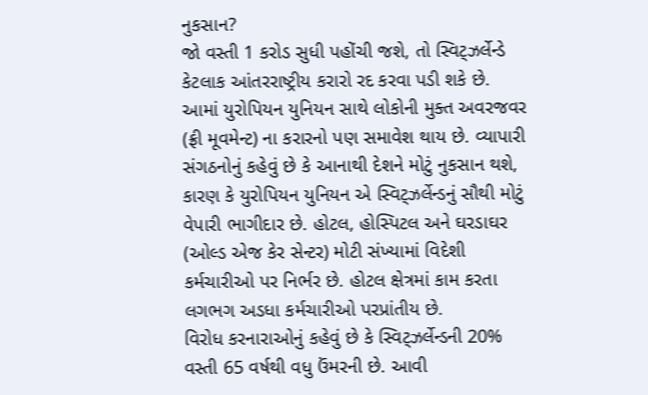નુકસાન?
જો વસ્તી 1 કરોડ સુધી પહોંચી જશે, તો સ્વિટ્ઝર્લેન્ડે કેટલાક આંતરરાષ્ટ્રીય કરારો રદ કરવા પડી શકે છે. આમાં યુરોપિયન યુનિયન સાથે લોકોની મુક્ત અવરજવર (ફ્રી મૂવમેન્ટ) ના કરારનો પણ સમાવેશ થાય છે. વ્યાપારી સંગઠનોનું કહેવું છે કે આનાથી દેશને મોટું નુકસાન થશે, કારણ કે યુરોપિયન યુનિયન એ સ્વિટ્ઝર્લેન્ડનું સૌથી મોટું વેપારી ભાગીદાર છે. હોટલ, હોસ્પિટલ અને ઘરડાઘર (ઓલ્ડ એજ કેર સેન્ટર) મોટી સંખ્યામાં વિદેશી કર્મચારીઓ પર નિર્ભર છે. હોટલ ક્ષેત્રમાં કામ કરતા લગભગ અડધા કર્મચારીઓ પરપ્રાંતીય છે.
વિરોધ કરનારાઓનું કહેવું છે કે સ્વિટ્ઝર્લેન્ડની 20% વસ્તી 65 વર્ષથી વધુ ઉંમરની છે. આવી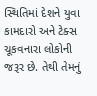સ્થિતિમાં દેશને યુવા કામદારો અને ટેક્સ ચૂકવનારા લોકોની જરૂર છે. તેથી તેમનું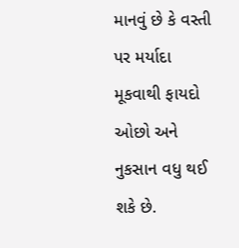માનવું છે કે વસ્તી પર મર્યાદા મૂકવાથી ફાયદો ઓછો અને નુકસાન વધુ થઈ શકે છે.